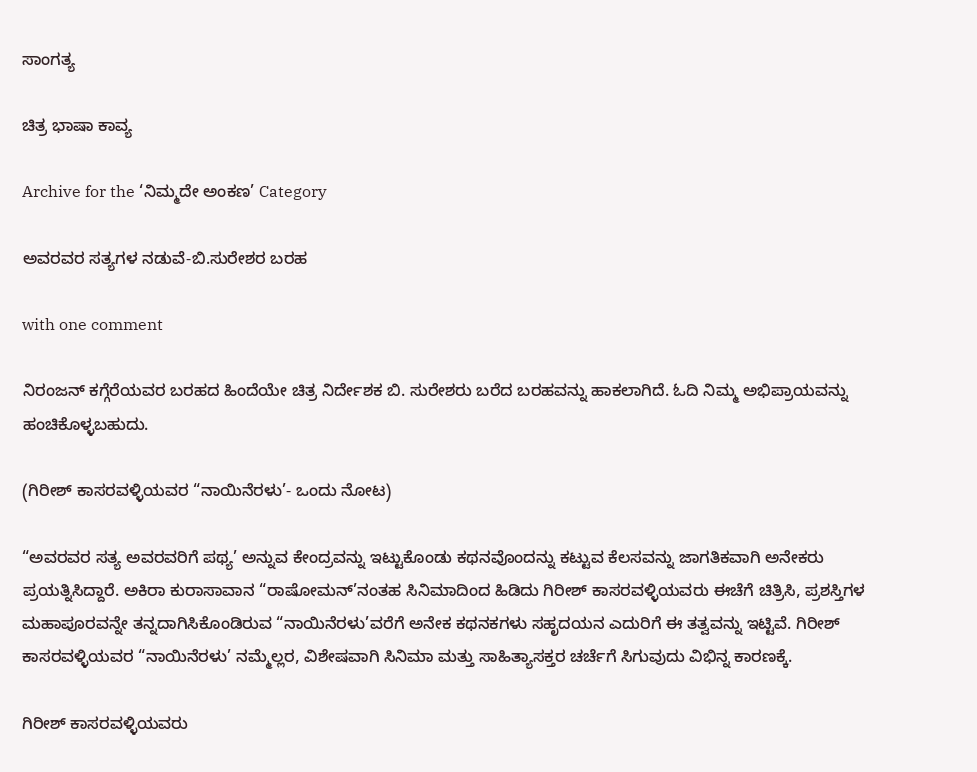ಸಾಂಗತ್ಯ

ಚಿತ್ರ ಭಾಷಾ ಕಾವ್ಯ

Archive for the ‘ನಿಮ್ಮದೇ ಅಂಕಣ’ Category

ಅವರವರ ಸತ್ಯಗಳ ನಡುವೆ-ಬಿ.ಸುರೇಶರ ಬರಹ

with one comment

ನಿರಂಜನ್ ಕಗ್ಗೆರೆಯವರ ಬರಹದ ಹಿಂದೆಯೇ ಚಿತ್ರ ನಿರ್ದೇಶಕ ಬಿ. ಸುರೇಶರು ಬರೆದ ಬರಹವನ್ನು ಹಾಕಲಾಗಿದೆ. ಓದಿ ನಿಮ್ಮ ಅಭಿಪ್ರಾಯವನ್ನು ಹಂಚಿಕೊಳ್ಳಬಹುದು.

(ಗಿರೀಶ್ ಕಾಸರವಳ್ಳಿಯವರ “ನಾಯಿನೆರಳು’- ಒಂದು ನೋಟ)

“ಅವರವರ ಸತ್ಯ ಅವರವರಿಗೆ ಪಥ್ಯ’ ಅನ್ನುವ ಕೇಂದ್ರವನ್ನು ಇಟ್ಟುಕೊಂಡು ಕಥನವೊಂದನ್ನು ಕಟ್ಟುವ ಕೆಲಸವನ್ನು ಜಾಗತಿಕವಾಗಿ ಅನೇಕರು ಪ್ರಯತ್ನಿಸಿದ್ದಾರೆ. ಅಕಿರಾ ಕುರಾಸಾವಾನ “ರಾಷೋಮನ್’ನಂತಹ ಸಿನಿಮಾದಿಂದ ಹಿಡಿದು ಗಿರೀಶ್ ಕಾಸರವಳ್ಳಿಯವರು ಈಚೆಗೆ ಚಿತ್ರಿಸಿ, ಪ್ರಶಸ್ತಿಗಳ ಮಹಾಪೂರವನ್ನೇ ತನ್ನದಾಗಿಸಿಕೊಂಡಿರುವ “ನಾಯಿನೆರಳು’ವರೆಗೆ ಅನೇಕ ಕಥನಕಗಳು ಸಹೃದಯನ ಎದುರಿಗೆ ಈ ತತ್ವವನ್ನು ಇಟ್ಟಿವೆ. ಗಿರೀಶ್ ಕಾಸರವಳ್ಳಿಯವರ “ನಾಯಿನೆರಳು’ ನಮ್ಮೆಲ್ಲರ, ವಿಶೇಷವಾಗಿ ಸಿನಿಮಾ ಮತ್ತು ಸಾಹಿತ್ಯಾಸಕ್ತರ ಚರ್ಚೆಗೆ ಸಿಗುವುದು ವಿಭಿನ್ನ ಕಾರಣಕ್ಕೆ.

ಗಿರೀಶ್ ಕಾಸರವಳ್ಳಿಯವರು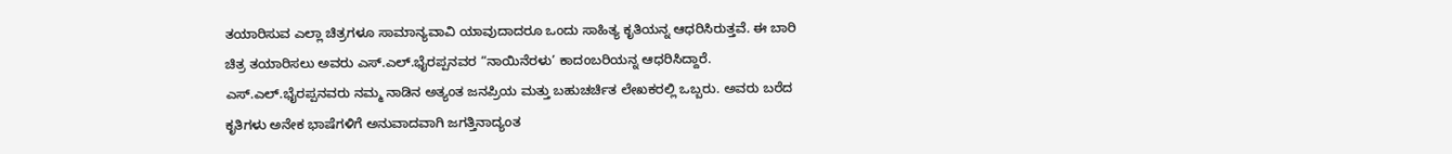ತಯಾರಿಸುವ ಎಲ್ಲಾ ಚಿತ್ರಗಳೂ ಸಾಮಾನ್ಯವಾವಿ ಯಾವುದಾದರೂ ಒಂದು ಸಾಹಿತ್ಯ ಕೃತಿಯನ್ನ ಆಧರಿಸಿರುತ್ತವೆ. ಈ ಬಾರಿ ಚಿತ್ರ ತಯಾರಿಸಲು ಅವರು ಎಸ್.ಎಲ್.ಭೈರಪ್ಪನವರ “ನಾಯಿನೆರಳು’ ಕಾದಂಬರಿಯನ್ನ ಆಧರಿಸಿದ್ದಾರೆ. ಎಸ್.ಎಲ್.ಭೈರಪ್ಪನವರು ನಮ್ಮ ನಾಡಿನ ಅತ್ಯಂತ ಜನಪ್ರಿಯ ಮತ್ತು ಬಹುಚರ್ಚಿತ ಲೇಖಕರಲ್ಲಿ ಒಬ್ಬರು. ಅವರು ಬರೆದ ಕೃತಿಗಳು ಅನೇಕ ಭಾಷೆಗಳಿಗೆ ಅನುವಾದವಾಗಿ ಜಗತ್ತಿನಾದ್ಯಂತ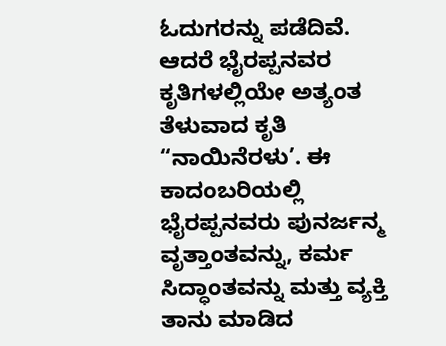ಓದುಗರನ್ನು ಪಡೆದಿವೆ. ಆದರೆ ಭೈರಪ್ಪನವರ ಕೃತಿಗಳಲ್ಲಿಯೇ ಅತ್ಯಂತ ತೆಳುವಾದ ಕೃತಿ “ನಾಯಿನೆರಳು’. ಈ ಕಾದಂಬರಿಯಲ್ಲಿ ಭೈರಪ್ಪನವರು ಪುನರ್ಜನ್ಮ ವೃತ್ತಾಂತವನ್ನು, ಕರ್ಮ ಸಿದ್ಧಾಂತವನ್ನು ಮತ್ತು ವ್ಯಕ್ತಿ ತಾನು ಮಾಡಿದ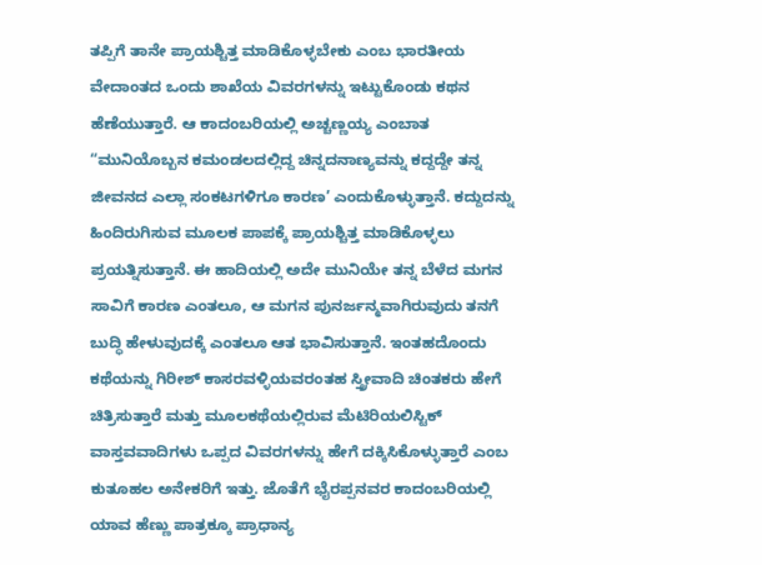ತಪ್ಪಿಗೆ ತಾನೇ ಪ್ರಾಯಶ್ಚಿತ್ತ ಮಾಡಿಕೊಳ್ಳಬೇಕು ಎಂಬ ಭಾರತೀಯ ವೇದಾಂತದ ಒಂದು ಶಾಖೆಯ ವಿವರಗಳನ್ನು ಇಟ್ಟುಕೊಂಡು ಕಥನ ಹೆಣೆಯುತ್ತಾರೆ. ಆ ಕಾದಂಬರಿಯಲ್ಲಿ ಅಚ್ಚಣ್ಣಯ್ಯ ಎಂಬಾತ “ಮುನಿಯೊಬ್ಬನ ಕಮಂಡಲದಲ್ಲಿದ್ದ ಚಿನ್ನದನಾಣ್ಯವನ್ನು ಕದ್ದದ್ದೇ ತನ್ನ ಜೀವನದ ಎಲ್ಲಾ ಸಂಕಟಗಳಿಗೂ ಕಾರಣ’ ಎಂದುಕೊಳ್ಳುತ್ತಾನೆ. ಕದ್ದುದನ್ನು ಹಿಂದಿರುಗಿಸುವ ಮೂಲಕ ಪಾಪಕ್ಕೆ ಪ್ರಾಯಶ್ಚಿತ್ತ ಮಾಡಿಕೊಳ್ಳಲು ಪ್ರಯತ್ನಿಸುತ್ತಾನೆ. ಈ ಹಾದಿಯಲ್ಲಿ ಅದೇ ಮುನಿಯೇ ತನ್ನ ಬೆಳೆದ ಮಗನ ಸಾವಿಗೆ ಕಾರಣ ಎಂತಲೂ, ಆ ಮಗನ ಪುನರ್ಜನ್ಮವಾಗಿರುವುದು ತನಗೆ ಬುದ್ಧಿ ಹೇಳುವುದಕ್ಕೆ ಎಂತಲೂ ಆತ ಭಾವಿಸುತ್ತಾನೆ. ಇಂತಹದೊಂದು ಕಥೆಯನ್ನು ಗಿರೀಶ್ ಕಾಸರವಳ್ಳಿಯವರಂತಹ ಸ್ತ್ರೀವಾದಿ ಚಿಂತಕರು ಹೇಗೆ ಚಿತ್ರಿಸುತ್ತಾರೆ ಮತ್ತು ಮೂಲಕಥೆಯಲ್ಲಿರುವ ಮೆಟಿರಿಯಲಿಸ್ಟಿಕ್ ವಾಸ್ತವವಾದಿಗಳು ಒಪ್ಪದ ವಿವರಗಳನ್ನು ಹೇಗೆ ದಕ್ಕಿಸಿಕೊಳ್ಳುತ್ತಾರೆ ಎಂಬ ಕುತೂಹಲ ಅನೇಕರಿಗೆ ಇತ್ತು. ಜೊತೆಗೆ ಭೈರಪ್ಪನವರ ಕಾದಂಬರಿಯಲ್ಲಿ ಯಾವ ಹೆಣ್ಣು ಪಾತ್ರಕ್ಕೂ ಪ್ರಾಧಾನ್ಯ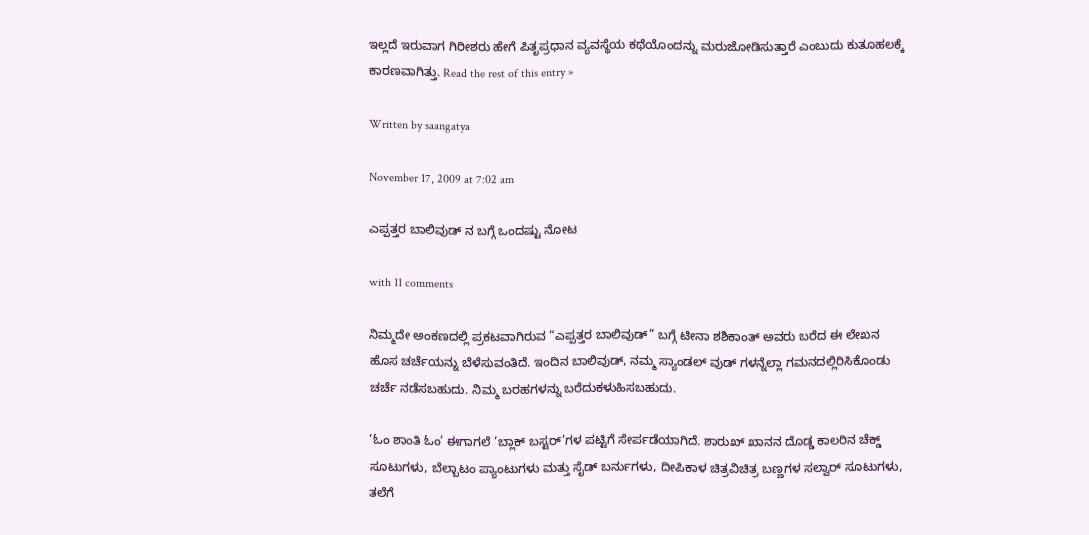ಇಲ್ಲದೆ ಇರುವಾಗ ಗಿರೀಶರು ಹೇಗೆ ಪಿತೃಪ್ರಧಾನ ವ್ಯವಸ್ಥೆಯ ಕಥೆಯೊಂದನ್ನು ಮರುಜೋಡಿಸುತ್ತಾರೆ ಎಂಬುದು ಕುತೂಹಲಕ್ಕೆ ಕಾರಣವಾಗಿತ್ತು. Read the rest of this entry »

Written by saangatya

November 17, 2009 at 7:02 am

ಎಪ್ಪತ್ತರ ಬಾಲಿವುಡ್ ನ ಬಗ್ಗೆ ಒಂದಷ್ಟು ನೋಟ

with 11 comments

ನಿಮ್ಮದೇ ಅಂಕಣದಲ್ಲಿ ಪ್ರಕಟವಾಗಿರುವ “ಎಪ್ಪತ್ತರ ಬಾಲಿವುಡ್” ಬಗ್ಗೆ ಟೀನಾ ಶಶಿಕಾಂತ್ ಅವರು ಬರೆದ ಈ ಲೇಖನ ಹೊಸ ಚರ್ಚೆಯನ್ನು ಬೆಳೆಸುವಂತಿದೆ. ಇಂದಿನ ಬಾಲಿವುಡ್, ನಮ್ಮ ಸ್ಯಾಂಡಲ್ ವುಡ್ ಗಳನ್ನೆಲ್ಲಾ ಗಮನದಲ್ಲಿರಿಸಿಕೊಂಡು ಚರ್ಚೆ ನಡೆಸಬಹುದು. ನಿಮ್ಮ ಬರಹಗಳನ್ನು ಬರೆದುಕಳುಹಿಸಬಹುದು.

‘ಓಂ ಶಾಂತಿ ಓಂ’ ಈಗಾಗಲೆ ‘ಬ್ಲಾಕ್ ಬಸ್ಟರ್’ಗಳ ಪಟ್ಟಿಗೆ ಸೇರ್ಪಡೆಯಾಗಿದೆ. ಶಾರುಖ್ ಖಾನನ ದೊಡ್ಡ ಕಾಲರಿನ ಚೆಕ್ಡ್ ಸೂಟುಗಳು, ಬೆಲ್ಬಾಟಂ ಪ್ಯಾಂಟುಗಳು ಮತ್ತು ಸೈಡ್ ಬರ್ನುಗಳು, ದೀಪಿಕಾಳ ಚಿತ್ರವಿಚಿತ್ರ ಬಣ್ಣಗಳ ಸಲ್ವಾರ್ ಸೂಟುಗಳು, ತಲೆಗೆ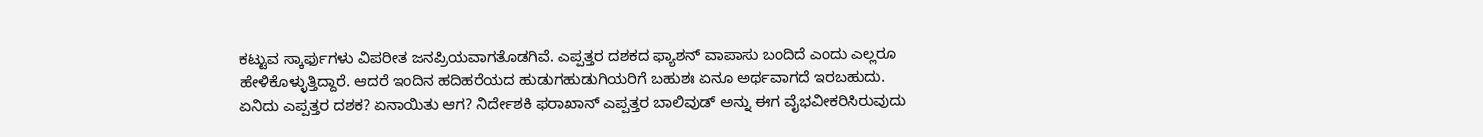ಕಟ್ಟುವ ಸ್ಕಾರ್ಫುಗಳು ವಿಪರೀತ ಜನಪ್ರಿಯವಾಗತೊಡಗಿವೆ. ಎಪ್ಪತ್ತರ ದಶಕದ ಫ್ಯಾಶನ್ ವಾಪಾಸು ಬಂದಿದೆ ಎಂದು ಎಲ್ಲರೂ ಹೇಳಿಕೊಳ್ಳುತ್ತಿದ್ದಾರೆ. ಆದರೆ ಇಂದಿನ ಹದಿಹರೆಯದ ಹುಡುಗಹುಡುಗಿಯರಿಗೆ ಬಹುಶಃ ಏನೂ ಅರ್ಥವಾಗದೆ ಇರಬಹುದು. ಏನಿದು ಎಪ್ಪತ್ತರ ದಶಕ? ಏನಾಯಿತು ಆಗ? ನಿರ್ದೇಶಕಿ ಫರಾಖಾನ್ ಎಪ್ಪತ್ತರ ಬಾಲಿವುಡ್ ಅನ್ನು ಈಗ ವೈಭವೀಕರಿಸಿರುವುದು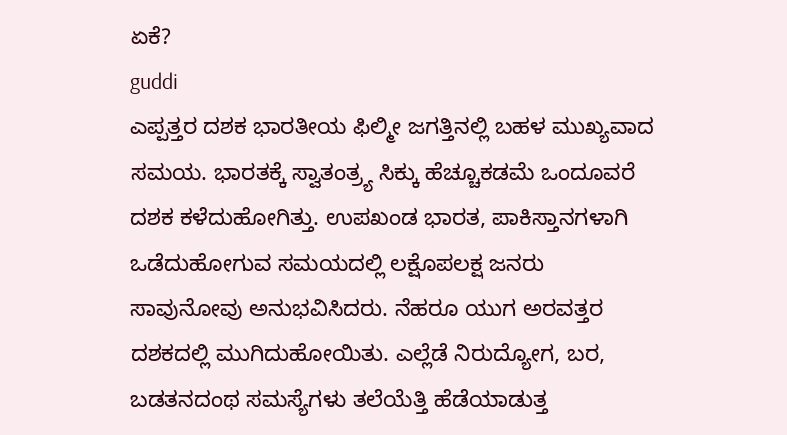ಏಕೆ?
guddi
ಎಪ್ಪತ್ತರ ದಶಕ ಭಾರತೀಯ ಫಿಲ್ಮೀ ಜಗತ್ತಿನಲ್ಲಿ ಬಹಳ ಮುಖ್ಯವಾದ ಸಮಯ. ಭಾರತಕ್ಕೆ ಸ್ವಾತಂತ್ರ್ಯ ಸಿಕ್ಕು ಹೆಚ್ಚೂಕಡಮೆ ಒಂದೂವರೆ ದಶಕ ಕಳೆದುಹೋಗಿತ್ತು. ಉಪಖಂಡ ಭಾರತ, ಪಾಕಿಸ್ತಾನಗಳಾಗಿ ಒಡೆದುಹೋಗುವ ಸಮಯದಲ್ಲಿ ಲಕ್ಷೊಪಲಕ್ಷ ಜನರು ಸಾವುನೋವು ಅನುಭವಿಸಿದರು. ನೆಹರೂ ಯುಗ ಅರವತ್ತರ ದಶಕದಲ್ಲಿ ಮುಗಿದುಹೋಯಿತು. ಎಲ್ಲೆಡೆ ನಿರುದ್ಯೋಗ, ಬರ, ಬಡತನದಂಥ ಸಮಸ್ಯೆಗಳು ತಲೆಯೆತ್ತಿ ಹೆಡೆಯಾಡುತ್ತ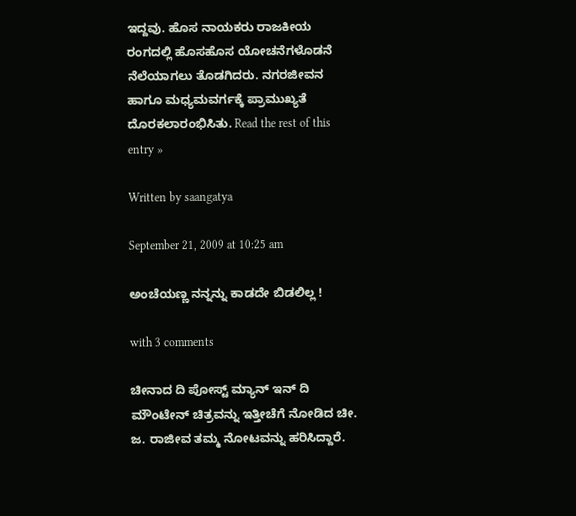ಇದ್ದವು. ಹೊಸ ನಾಯಕರು ರಾಜಕೀಯ ರಂಗದಲ್ಲಿ ಹೊಸಹೊಸ ಯೋಚನೆಗಳೊಡನೆ ನೆಲೆಯಾಗಲು ತೊಡಗಿದರು. ನಗರಜೀವನ ಹಾಗೂ ಮಧ್ಯಮವರ್ಗಕ್ಕೆ ಪ್ರಾಮುಖ್ಯತೆ ದೊರಕಲಾರಂಭಿಸಿತು. Read the rest of this entry »

Written by saangatya

September 21, 2009 at 10:25 am

ಅಂಚೆಯಣ್ಣ ನನ್ನನ್ನು ಕಾಡದೇ ಬಿಡಲಿಲ್ಲ !

with 3 comments

ಚೀನಾದ ದಿ ಪೋಸ್ಟ್ ಮ್ಯಾನ್ ಇನ್ ದಿ ಮೌಂಟೇನ್ ಚಿತ್ರವನ್ನು ಇತ್ತೀಚೆಗೆ ನೋಡಿದ ಚೀ. ಜ. ರಾಜೀವ ತಮ್ಮ ನೋಟವನ್ನು ಹರಿಸಿದ್ದಾರೆ.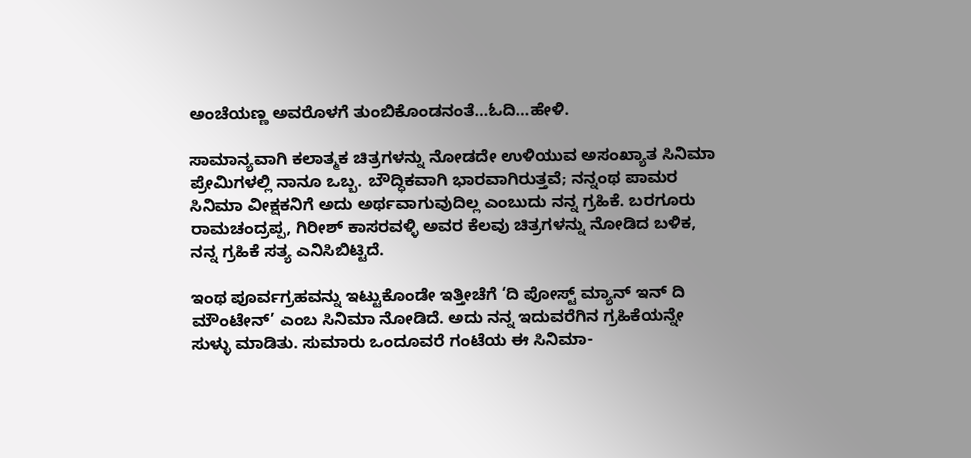ಅಂಚೆಯಣ್ಣ ಅವರೊಳಗೆ ತುಂಬಿಕೊಂಡನಂತೆ…ಓದಿ…ಹೇಳಿ.

ಸಾಮಾನ್ಯವಾಗಿ ಕಲಾತ್ಮಕ ಚಿತ್ರಗಳನ್ನು ನೋಡದೇ ಉಳಿಯುವ ಅಸಂಖ್ಯಾತ ಸಿನಿಮಾ ಪ್ರೇಮಿಗಳಲ್ಲಿ ನಾನೂ ಒಬ್ಬ. ಬೌದ್ಧಿಕವಾಗಿ ಭಾರವಾಗಿರುತ್ತವೆ; ನನ್ನಂಥ ಪಾಮರ ಸಿನಿಮಾ ವೀಕ್ಷಕನಿಗೆ ಅದು ಅರ್ಥವಾಗುವುದಿಲ್ಲ ಎಂಬುದು ನನ್ನ ಗ್ರಹಿಕೆ. ಬರಗೂರು ರಾಮಚಂದ್ರಪ್ಪ, ಗಿರೀಶ್ ಕಾಸರವಳ್ಳಿ ಅವರ ಕೆಲವು ಚಿತ್ರಗಳನ್ನು ನೋಡಿದ ಬಳಿಕ, ನನ್ನ ಗ್ರಹಿಕೆ ಸತ್ಯ ಎನಿಸಿಬಿಟ್ಟಿದೆ.

ಇಂಥ ಪೂರ್ವಗ್ರಹವನ್ನು ಇಟ್ಟುಕೊಂಡೇ ಇತ್ತೀಚೆಗೆ ‘ದಿ ಪೋಸ್ಟ್ ಮ್ಯಾನ್ ಇನ್ ದಿ ಮೌಂಟೇನ್’ ಎಂಬ ಸಿನಿಮಾ ನೋಡಿದೆ. ಅದು ನನ್ನ ಇದುವರೆಗಿನ ಗ್ರಹಿಕೆಯನ್ನೇ ಸುಳ್ಳು ಮಾಡಿತು. ಸುಮಾರು ಒಂದೂವರೆ ಗಂಟೆಯ ಈ ಸಿನಿಮಾ-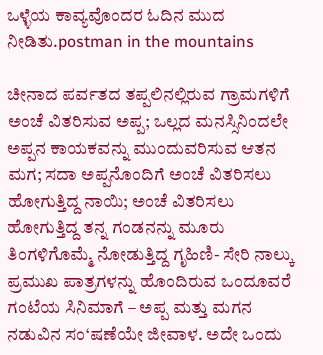ಒಳ್ಳೆಯ ಕಾವ್ಯವೊಂದರ ಓದಿನ ಮುದ ನೀಡಿತು.postman in the mountains

ಚೀನಾದ ಪರ್ವತದ ತಪ್ಪಲಿನಲ್ಲಿರುವ ಗ್ರಾಮಗಳಿಗೆ ಅಂಚೆ ವಿತರಿಸುವ ಅಪ್ಪ; ಒಲ್ಲದ ಮನಸ್ಸಿನಿಂದಲೇ ಅಪ್ಪನ ಕಾಯಕವನ್ನು ಮುಂದುವರಿಸುವ ಆತನ ಮಗ; ಸದಾ ಅಪ್ಪನೊಂದಿಗೆ ಅಂಚೆ ವಿತರಿಸಲು ಹೋಗುತ್ತಿದ್ದ ನಾಯಿ; ಅಂಚೆ ವಿತರಿಸಲು ಹೋಗುತ್ತಿದ್ದ ತನ್ನ ಗಂಡನನ್ನು ಮೂರು ತಿಂಗಳಿಗೊಮ್ಮೆ ನೋಡುತ್ತಿದ್ದ ಗೃಹಿಣಿ- ಸೇರಿ ನಾಲ್ಕು ಪ್ರಮುಖ ಪಾತ್ರಗಳನ್ನು ಹೊಂದಿರುವ ಒಂದೂವರೆ ಗಂಟೆಯ ಸಿನಿಮಾಗೆ – ಅಪ್ಪ ಮತ್ತು ಮಗನ ನಡುವಿನ ಸಂ‘ಷಣೆಯೇ ಜೀವಾಳ. ಅದೇ ಒಂದು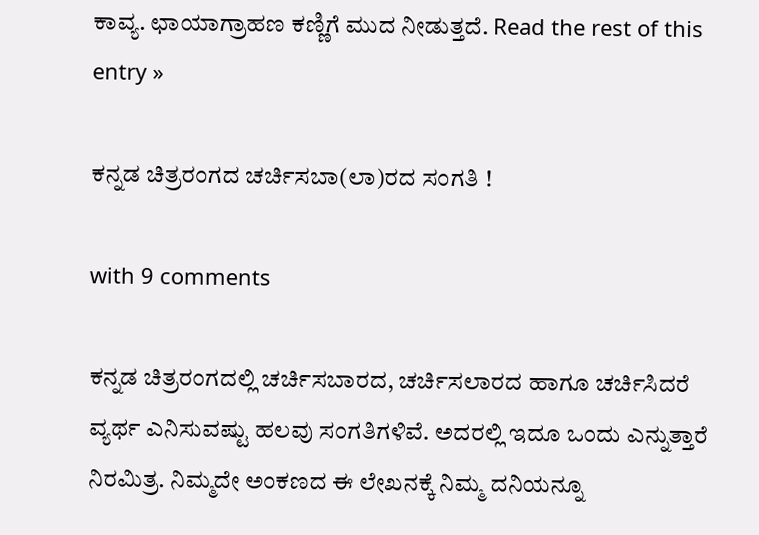ಕಾವ್ಯ. ಛಾಯಾಗ್ರಾಹಣ ಕಣ್ಣಿಗೆ ಮುದ ನೀಡುತ್ತದೆ. Read the rest of this entry »

ಕನ್ನಡ ಚಿತ್ರರಂಗದ ಚರ್ಚಿಸಬಾ(ಲಾ)ರದ ಸಂಗತಿ !

with 9 comments

ಕನ್ನಡ ಚಿತ್ರರಂಗದಲ್ಲಿ ಚರ್ಚಿಸಬಾರದ, ಚರ್ಚಿಸಲಾರದ ಹಾಗೂ ಚರ್ಚಿಸಿದರೆ ವ್ಯರ್ಥ ಎನಿಸುವಷ್ಟು ಹಲವು ಸಂಗತಿಗಳಿವೆ. ಅದರಲ್ಲಿ ಇದೂ ಒಂದು ಎನ್ನುತ್ತಾರೆ ನಿರಮಿತ್ರ. ನಿಮ್ಮದೇ ಅಂಕಣದ ಈ ಲೇಖನಕ್ಕೆ ನಿಮ್ಮ ದನಿಯನ್ನೂ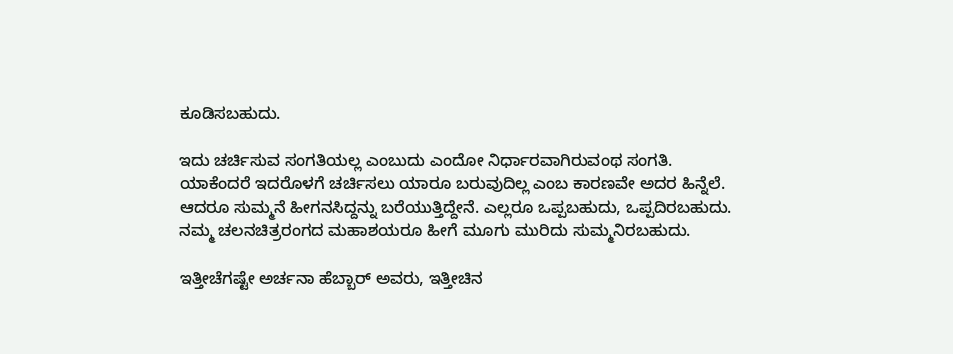ಕೂಡಿಸಬಹುದು.

ಇದು ಚರ್ಚಿಸುವ ಸಂಗತಿಯಲ್ಲ ಎಂಬುದು ಎಂದೋ ನಿರ್ಧಾರವಾಗಿರುವಂಥ ಸಂಗತಿ. ಯಾಕೆಂದರೆ ಇದರೊಳಗೆ ಚರ್ಚಿಸಲು ಯಾರೂ ಬರುವುದಿಲ್ಲ ಎಂಬ ಕಾರಣವೇ ಅದರ ಹಿನ್ನೆಲೆ. ಆದರೂ ಸುಮ್ಮನೆ ಹೀಗನಸಿದ್ದನ್ನು ಬರೆಯುತ್ತಿದ್ದೇನೆ. ಎಲ್ಲರೂ ಒಪ್ಪಬಹುದು, ಒಪ್ಪದಿರಬಹುದು. ನಮ್ಮ ಚಲನಚಿತ್ರರಂಗದ ಮಹಾಶಯರೂ ಹೀಗೆ ಮೂಗು ಮುರಿದು ಸುಮ್ಮನಿರಬಹುದು.

ಇತ್ತೀಚೆಗಷ್ಟೇ ಅರ್ಚನಾ ಹೆಬ್ಬಾರ್ ಅವರು, ಇತ್ತೀಚಿನ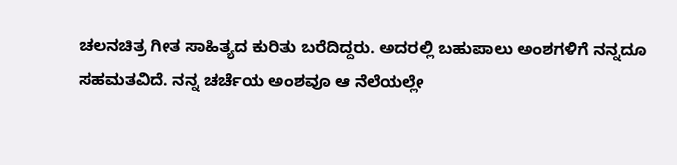ಚಲನಚಿತ್ರ ಗೀತ ಸಾಹಿತ್ಯದ ಕುರಿತು ಬರೆದಿದ್ದರು. ಅದರಲ್ಲಿ ಬಹುಪಾಲು ಅಂಶಗಳಿಗೆ ನನ್ನದೂ ಸಹಮತವಿದೆ. ನನ್ನ ಚರ್ಚೆಯ ಅಂಶವೂ ಆ ನೆಲೆಯಲ್ಲೇ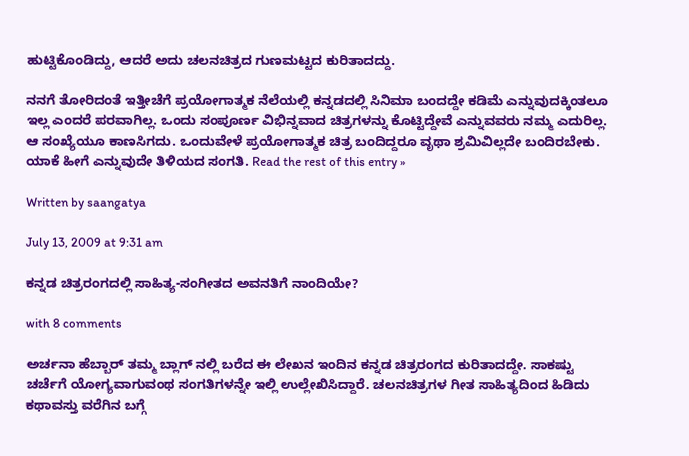ಹುಟ್ಟಿಕೊಂಡಿದ್ದು, ಆದರೆ ಅದು ಚಲನಚಿತ್ರದ ಗುಣಮಟ್ಟದ ಕುರಿತಾದದ್ದು.

ನನಗೆ ತೋರಿದಂತೆ ಇತ್ತೀಚೆಗೆ ಪ್ರಯೋಗಾತ್ಮಕ ನೆಲೆಯಲ್ಲಿ ಕನ್ನಡದಲ್ಲಿ ಸಿನಿಮಾ ಬಂದದ್ದೇ ಕಡಿಮೆ ಎನ್ನುವುದಕ್ಕಿಂತಲೂ ಇಲ್ಲ ಎಂದರೆ ಪರವಾಗಿಲ್ಲ. ಒಂದು ಸಂಪೂರ್ಣ ವಿಭಿನ್ನವಾದ ಚಿತ್ರಗಳನ್ನು ಕೊಟ್ಟಿದ್ದೇವೆ ಎನ್ನುವವರು ನಮ್ಮ ಎದುರಿಲ್ಲ. ಆ ಸಂಖ್ಯೆಯೂ ಕಾಣಸಿಗದು. ಒಂದುವೇಳೆ ಪ್ರಯೋಗಾತ್ಮಕ ಚಿತ್ರ ಬಂದಿದ್ದರೂ ವೃಥಾ ಶ್ರಮಿವಿಲ್ಲದೇ ಬಂದಿರಬೇಕು. ಯಾಕೆ ಹೀಗೆ ಎನ್ನುವುದೇ ತಿಳಿಯದ ಸಂಗತಿ. Read the rest of this entry »

Written by saangatya

July 13, 2009 at 9:31 am

ಕನ್ನಡ ಚಿತ್ರರಂಗದಲ್ಲಿ ಸಾಹಿತ್ಯ-ಸಂಗೀತದ ಅವನತಿಗೆ ನಾಂದಿಯೇ?

with 8 comments

ಅರ್ಚನಾ ಹೆಬ್ಬಾರ್ ತಮ್ಮ ಬ್ಲಾಗ್ ನಲ್ಲಿ ಬರೆದ ಈ ಲೇಖನ ಇಂದಿನ ಕನ್ನಡ ಚಿತ್ರರಂಗದ ಕುರಿತಾದದ್ದೇ. ಸಾಕಷ್ಟು ಚರ್ಚೆಗೆ ಯೋಗ್ಯವಾಗುವಂಥ ಸಂಗತಿಗಳನ್ನೇ ಇಲ್ಲಿ ಉಲ್ಲೇಖಿಸಿದ್ದಾರೆ. ಚಲನಚಿತ್ರಗಳ ಗೀತ ಸಾಹಿತ್ಯದಿಂದ ಹಿಡಿದು ಕಥಾವಸ್ತು ವರೆಗಿನ ಬಗ್ಗೆ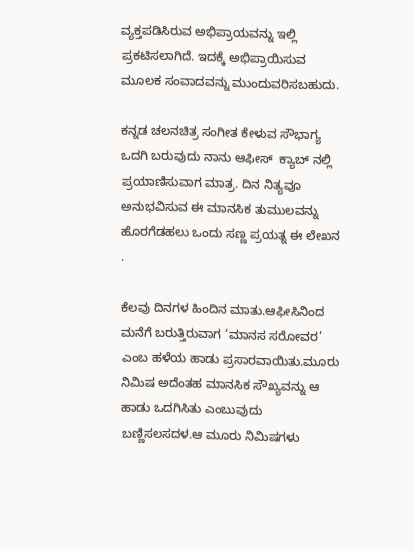ವ್ಯಕ್ತಪಡಿಸಿರುವ ಅಭಿಪ್ರಾಯವನ್ನು ಇಲ್ಲಿ ಪ್ರಕಟಿಸಲಾಗಿದೆ. ಇದಕ್ಕೆ ಅಭಿಪ್ರಾಯಿಸುವ ಮೂಲಕ ಸಂವಾದವನ್ನು ಮುಂದುವರಿಸಬಹುದು.

ಕನ್ನಡ ಚಲನಚಿತ್ರ ಸಂಗೀತ ಕೇಳುವ ಸೌಭಾಗ್ಯ ಒದಗಿ ಬರುವುದು ನಾನು ಆಫೀಸ್  ಕ್ಯಾಬ್ ನಲ್ಲಿ ಪ್ರಯಾಣಿಸುವಾಗ ಮಾತ್ರ. ದಿನ ನಿತ್ಯವೂ ಅನುಭವಿಸುವ ಈ ಮಾನಸಿಕ ತುಮುಲವನ್ನು ಹೊರಗೆಡಹಲು ಒಂದು ಸಣ್ಣ ಪ್ರಯತ್ನ ಈ ಲೇಖನ .

ಕೆಲವು ದಿನಗಳ ಹಿಂದಿನ ಮಾತು.ಆಫೀಸಿನಿಂದ ಮನೆಗೆ ಬರುತ್ತಿರುವಾಗ ‘ಮಾನಸ ಸರೋವರ’ ಎಂಬ ಹಳೆಯ ಹಾಡು ಪ್ರಸಾರವಾಯಿತು.ಮೂರು ನಿಮಿಷ ಅದೆಂತಹ ಮಾನಸಿಕ ಸೌಖ್ಯವನ್ನು ಆ ಹಾಡು ಒದಗಿಸಿತು ಎಂಬುವುದು ಬಣ್ಣಿಸಲಸದಳ.ಆ ಮೂರು ನಿಮಿಷಗಳು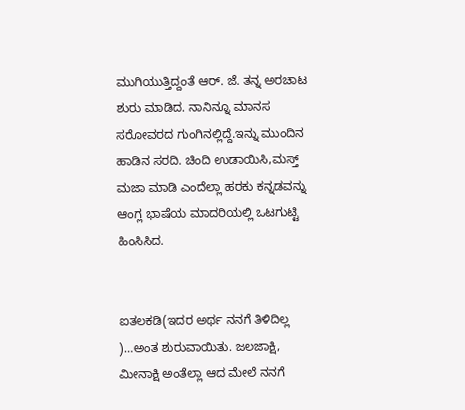ಮುಗಿಯುತ್ತಿದ್ದಂತೆ ಆರ್. ಜೆ. ತನ್ನ ಅರಚಾಟ ಶುರು ಮಾಡಿದ. ನಾನಿನ್ನೂ ಮಾನಸ ಸರೋವರದ ಗುಂಗಿನಲ್ಲಿದ್ದೆ.ಇನ್ನು ಮುಂದಿನ ಹಾಡಿನ ಸರದಿ. ಚಿಂದಿ ಉಡಾಯಿಸಿ,ಮಸ್ತ್ ಮಜಾ ಮಾಡಿ ಎಂದೆಲ್ಲಾ ಹರಕು ಕನ್ನಡವನ್ನು ಆಂಗ್ಲ ಭಾಷೆಯ ಮಾದರಿಯಲ್ಲಿ ಒಟಗುಟ್ಟಿ ಹಿಂಸಿಸಿದ.


ಐತಲಕಡಿ(ಇದರ ಅರ್ಥ ನನಗೆ ತಿಳಿದಿಲ್ಲ )…ಅಂತ ಶುರುವಾಯಿತು. ಜಲಜಾಕ್ಷಿ, ಮೀನಾಕ್ಷಿ ಅಂತೆಲ್ಲಾ ಆದ ಮೇಲೆ ನನಗೆ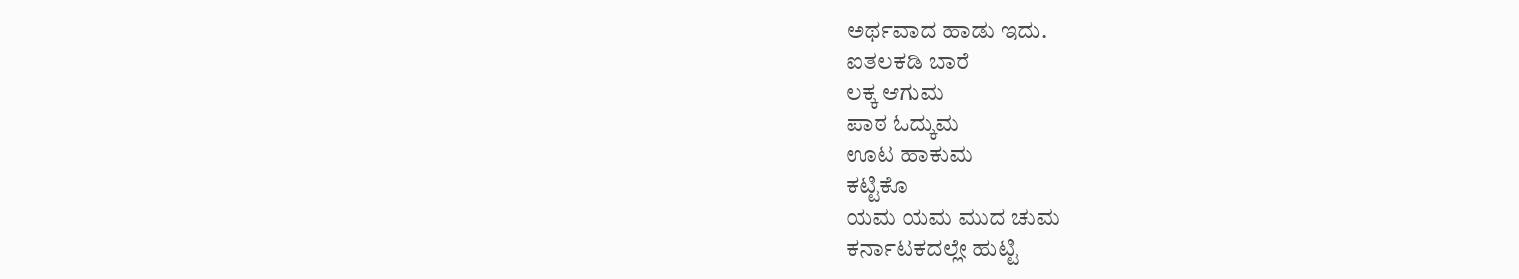ಅರ್ಥವಾದ ಹಾಡು ಇದು.
ಐತಲಕಡಿ ಬಾರೆ
ಲಕ್ಕ ಆಗುಮ
ಪಾಠ ಓದ್ಕುಮ
ಊಟ ಹಾಕುಮ
ಕಟ್ಟಿಕೊ
ಯಮ ಯಮ ಮುದ ಚುಮ
ಕರ್ನಾಟಕದಲ್ಲೇ ಹುಟ್ಟಿ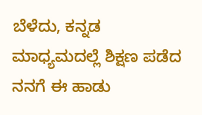ಬೆಳೆದು, ಕನ್ನಡ ಮಾಧ್ಯಮದಲ್ಲೆ ಶಿಕ್ಷಣ ಪಡೆದ ನನಗೆ ಈ ಹಾಡು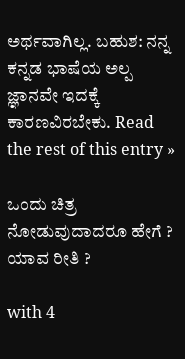ಅರ್ಥವಾಗಿಲ್ಲ. ಬಹುಶ: ನನ್ನ ಕನ್ನಡ ಭಾಷೆಯ ಅಲ್ಪ ಜ್ಞಾನವೇ ಇದಕ್ಕೆ ಕಾರಣವಿರಬೇಕು. Read the rest of this entry »

ಒಂದು ಚಿತ್ರ ನೋಡುವುದಾದರೂ ಹೇಗೆ ? ಯಾವ ರೀತಿ ?

with 4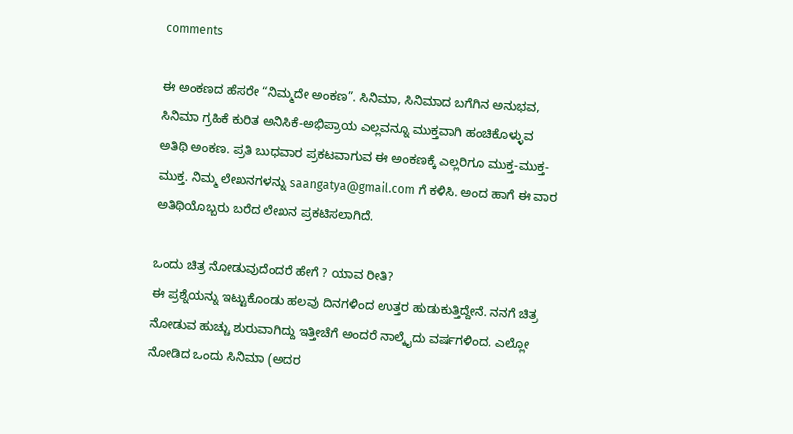comments

ಈ ಅಂಕಣದ ಹೆಸರೇ “ನಿಮ್ಮದೇ ಅಂಕಣ”. ಸಿನಿಮಾ, ಸಿನಿಮಾದ ಬಗೆಗಿನ ಅನುಭವ, ಸಿನಿಮಾ ಗ್ರಹಿಕೆ ಕುರಿತ ಅನಿಸಿಕೆ-ಅಭಿಪ್ರಾಯ ಎಲ್ಲವನ್ನೂ ಮುಕ್ತವಾಗಿ ಹಂಚಿಕೊಳ್ಳುವ ಅತಿಥಿ ಅಂಕಣ. ಪ್ರತಿ ಬುಧವಾರ ಪ್ರಕಟವಾಗುವ ಈ ಅಂಕಣಕ್ಕೆ ಎಲ್ಲರಿಗೂ ಮುಕ್ತ-ಮುಕ್ತ-ಮುಕ್ತ. ನಿಮ್ಮ ಲೇಖನಗಳನ್ನು saangatya@gmail.com ಗೆ ಕಳಿಸಿ. ಅಂದ ಹಾಗೆ ಈ ವಾರ ಅತಿಥಿಯೊಬ್ಬರು ಬರೆದ ಲೇಖನ ಪ್ರಕಟಿಸಲಾಗಿದೆ.

ಒಂದು ಚಿತ್ರ ನೋಡುವುದೆಂದರೆ ಹೇಗೆ ? ಯಾವ ರೀತಿ?
ಈ ಪ್ರಶ್ನೆಯನ್ನು ಇಟ್ಟುಕೊಂಡು ಹಲವು ದಿನಗಳಿಂದ ಉತ್ತರ ಹುಡುಕುತ್ತಿದ್ದೇನೆ. ನನಗೆ ಚಿತ್ರ ನೋಡುವ ಹುಚ್ಚು ಶುರುವಾಗಿದ್ದು ಇತ್ತೀಚೆಗೆ ಅಂದರೆ ನಾಲ್ಕೈದು ವರ್ಷಗಳಿಂದ. ಎಲ್ಲೋ ನೋಡಿದ ಒಂದು ಸಿನಿಮಾ (ಅದರ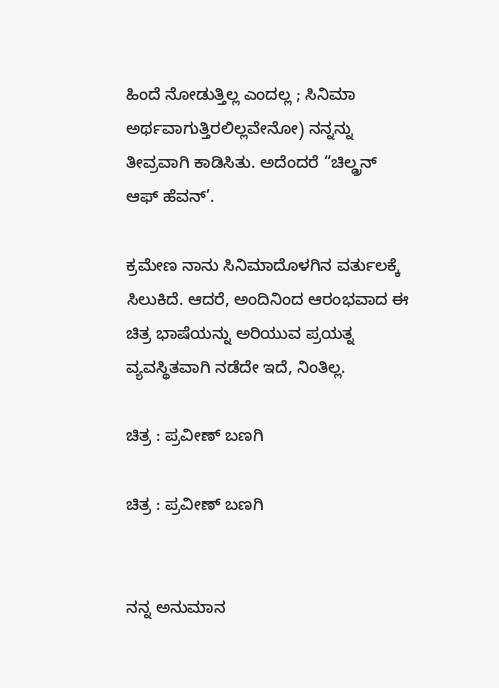ಹಿಂದೆ ನೋಡುತ್ತಿಲ್ಲ ಎಂದಲ್ಲ ; ಸಿನಿಮಾ ಅರ್ಥವಾಗುತ್ತಿರಲಿಲ್ಲವೇನೋ) ನನ್ನನ್ನು ತೀವ್ರವಾಗಿ ಕಾಡಿಸಿತು. ಅದೆಂದರೆ “ಚಿಲ್ಡ್ರನ್ ಆಫ್ ಹೆವನ್’.

ಕ್ರಮೇಣ ನಾನು ಸಿನಿಮಾದೊಳಗಿನ ವರ್ತುಲಕ್ಕೆ ಸಿಲುಕಿದೆ. ಆದರೆ, ಅಂದಿನಿಂದ ಆರಂಭವಾದ ಈ ಚಿತ್ರ ಭಾಷೆಯನ್ನು ಅರಿಯುವ ಪ್ರಯತ್ನ ವ್ಯವಸ್ಥಿತವಾಗಿ ನಡೆದೇ ಇದೆ, ನಿಂತಿಲ್ಲ.

ಚಿತ್ರ : ಪ್ರವೀಣ್ ಬಣಗಿ

ಚಿತ್ರ : ಪ್ರವೀಣ್ ಬಣಗಿ


ನನ್ನ ಅನುಮಾನ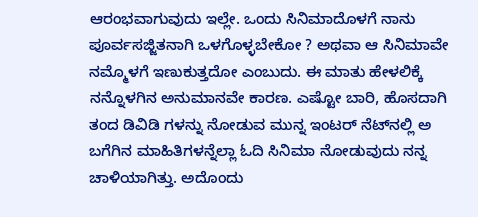ಆರಂಭವಾಗುವುದು ಇಲ್ಲೇ. ಒಂದು ಸಿನಿಮಾದೊಳಗೆ ನಾನು ಪೂರ್ವಸಜ್ಜಿತನಾಗಿ ಒಳಗೊಳ್ಳಬೇಕೋ ? ಅಥವಾ ಆ ಸಿನಿಮಾವೇ ನಮ್ಮೊಳಗೆ ಇಣುಕುತ್ತದೋ ಎಂಬುದು. ಈ ಮಾತು ಹೇಳಲಿಕ್ಕೆ ನನ್ನೊಳಗಿನ ಅನುಮಾನವೇ ಕಾರಣ. ಎಷ್ಟೋ ಬಾರಿ, ಹೊಸದಾಗಿ ತಂದ ಡಿವಿಡಿ ಗಳನ್ನು ನೋಡುವ ಮುನ್ನ ಇಂಟರ್ ನೆಟ್‌ನಲ್ಲಿ ಅ ಬಗೆಗಿನ ಮಾಹಿತಿಗಳನ್ನೆಲ್ಲಾ ಓದಿ ಸಿನಿಮಾ ನೋಡುವುದು ನನ್ನ ಚಾಳಿಯಾಗಿತ್ತು. ಅದೊಂದು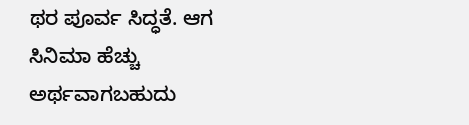ಥರ ಪೂರ್ವ ಸಿದ್ಧತೆ. ಆಗ ಸಿನಿಮಾ ಹೆಚ್ಚು ಅರ್ಥವಾಗಬಹುದು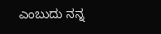ಎಂಬುದು ನನ್ನ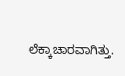ಲೆಕ್ಕಾಚಾರವಾಗಿತ್ತು.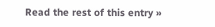Read the rest of this entry »